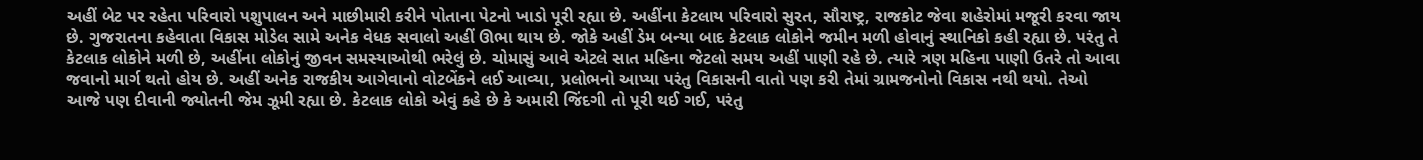અહીં બેટ પર રહેતા પરિવારો પશુપાલન અને માછીમારી કરીને પોતાના પેટનો ખાડો પૂરી રહ્યા છે. અહીંના કેટલાય પરિવારો સુરત, સૌરાષ્ટ્ર, રાજકોટ જેવા શહેરોમાં મજૂરી કરવા જાય છે. ગુજરાતના કહેવાતા વિકાસ મોડેલ સામે અનેક વેધક સવાલો અહીં ઊભા થાય છે. જોકે અહીં ડેમ બન્યા બાદ કેટલાક લોકોને જમીન મળી હોવાનું સ્થાનિકો કહી રહ્યા છે. પરંતુ તે કેટલાક લોકોને મળી છે, અહીંના લોકોનું જીવન સમસ્યાઓથી ભરેલું છે. ચોમાસું આવે એટલે સાત મહિના જેટલો સમય અહીં પાણી રહે છે. ત્યારે ત્રણ મહિના પાણી ઉતરે તો આવા જવાનો માર્ગ થતો હોય છે. અહીં અનેક રાજકીય આગેવાનો વોટબેંકને લઈ આવ્યા, પ્રલોભનો આપ્યા પરંતુ વિકાસની વાતો પણ કરી તેમાં ગ્રામજનોનો વિકાસ નથી થયો. તેઓ આજે પણ દીવાની જ્યોતની જેમ ઝૂમી રહ્યા છે. કેટલાક લોકો એવું કહે છે કે અમારી જિંદગી તો પૂરી થઈ ગઈ, પરંતુ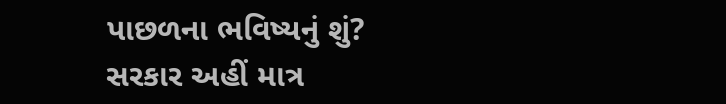પાછળના ભવિષ્યનું શું? સરકાર અહીં માત્ર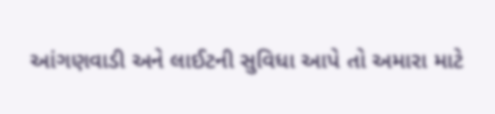આંગણવાડી અને લાઈટની સુવિધા આપે તો અમારા માટે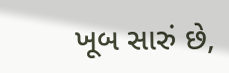ખૂબ સારું છે,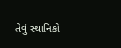તેવું સ્થાનિકો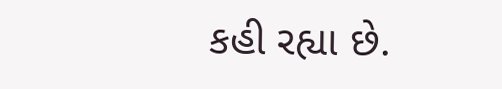કહી રહ્યા છે.